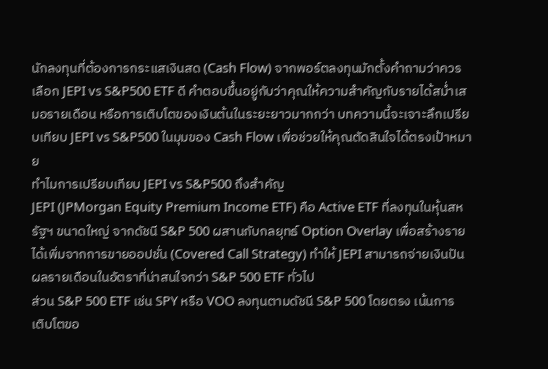นักลงทุนที่ต้องการกระแสเงินสด (Cash Flow) จากพอร์ตลงทุนมักตั้งคำถามว่าควรเลือก JEPI vs S&P500 ETF ดี คำตอบขึ้นอยู่กับว่าคุณให้ความสำคัญกับรายได้สม่ำเสมอรายเดือน หรือการเติบโตของเงินต้นในระยะยาวมากกว่า บทความนี้จะเจาะลึกเปรียบเทียบ JEPI vs S&P500 ในมุมของ Cash Flow เพื่อช่วยให้คุณตัดสินใจได้ตรงเป้าหมาย
ทำไมการเปรียบเทียบ JEPI vs S&P500 ถึงสำคัญ
JEPI (JPMorgan Equity Premium Income ETF) คือ Active ETF ที่ลงทุนในหุ้นสหรัฐฯ ขนาดใหญ่ จากดัชนี S&P 500 ผสานกับกลยุทธ์ Option Overlay เพื่อสร้างรายได้เพิ่มจากการขายออปชั่น (Covered Call Strategy) ทำให้ JEPI สามารถจ่ายเงินปันผลรายเดือนในอัตราที่น่าสนใจกว่า S&P 500 ETF ทั่วไป
ส่วน S&P 500 ETF เช่น SPY หรือ VOO ลงทุนตามดัชนี S&P 500 โดยตรง เน้นการเติบโตขอ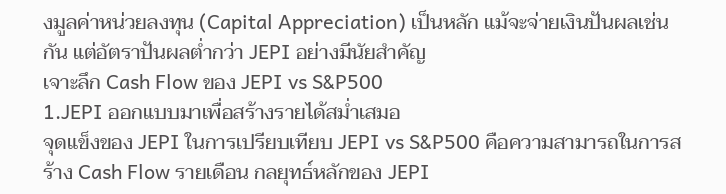งมูลค่าหน่วยลงทุน (Capital Appreciation) เป็นหลัก แม้จะจ่ายเงินปันผลเช่นกัน แต่อัตราปันผลต่ำกว่า JEPI อย่างมีนัยสำคัญ
เจาะลึก Cash Flow ของ JEPI vs S&P500
1.JEPI ออกแบบมาเพื่อสร้างรายได้สม่ำเสมอ
จุดแข็งของ JEPI ในการเปรียบเทียบ JEPI vs S&P500 คือความสามารถในการสร้าง Cash Flow รายเดือน กลยุทธ์หลักของ JEPI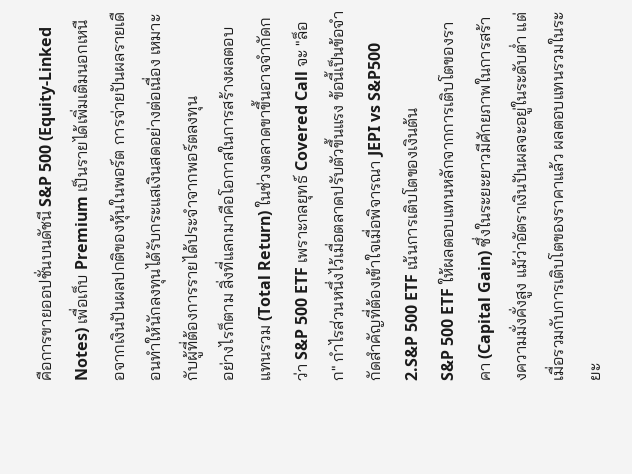คือการขายออปชั่นบนดัชนี S&P 500 (Equity-Linked Notes) เพื่อเก็บ Premium เป็นรายได้เพิ่มเติมนอกเหนือจากเงินปันผลปกติของหุ้นในพอร์ต การจ่ายปันผลรายเดือนทำให้นักลงทุนได้รับกระแสเงินสดอย่างต่อเนื่อง เหมาะกับผู้ที่ต้องการรายได้ประจำจากพอร์ตลงทุน
อย่างไรก็ตาม สิ่งที่แลกมาคือโอกาสในการสร้างผลตอบแทนรวม (Total Return) ในช่วงตลาดขาขึ้นอาจจำกัดกว่า S&P 500 ETF เพราะกลยุทธ์ Covered Call จะ "ล็อก" กำไรส่วนหนึ่งไว้เมื่อตลาดปรับตัวขึ้นแรง ข้อนี้เป็นข้อจำกัดสำคัญที่ต้องเข้าใจเมื่อพิจารณา JEPI vs S&P500
2.S&P 500 ETF เน้นการเติบโตของเงินต้น
S&P 500 ETF ให้ผลตอบแทนหลักจากการเติบโตของราคา (Capital Gain) ซึ่งในระยะยาวมีศักยภาพในการสร้างความมั่งคั่งสูง แม้ว่าอัตราเงินปันผลจะอยู่ในระดับต่ำ แต่เมื่อรวมกับการเติบโตของราคาแล้ว ผลตอบแทนรวมในระยะ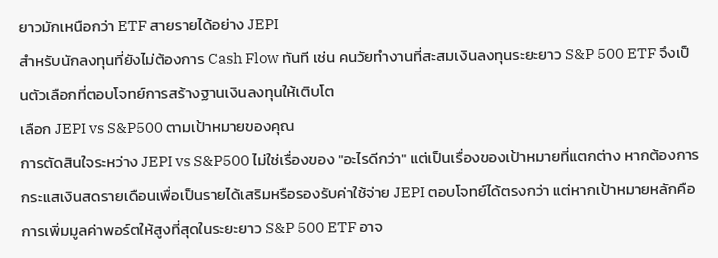ยาวมักเหนือกว่า ETF สายรายได้อย่าง JEPI
สำหรับนักลงทุนที่ยังไม่ต้องการ Cash Flow ทันที เช่น คนวัยทำงานที่สะสมเงินลงทุนระยะยาว S&P 500 ETF จึงเป็นตัวเลือกที่ตอบโจทย์การสร้างฐานเงินลงทุนให้เติบโต
เลือก JEPI vs S&P500 ตามเป้าหมายของคุณ
การตัดสินใจระหว่าง JEPI vs S&P500 ไม่ใช่เรื่องของ "อะไรดีกว่า" แต่เป็นเรื่องของเป้าหมายที่แตกต่าง หากต้องการกระแสเงินสดรายเดือนเพื่อเป็นรายได้เสริมหรือรองรับค่าใช้จ่าย JEPI ตอบโจทย์ได้ตรงกว่า แต่หากเป้าหมายหลักคือการเพิ่มมูลค่าพอร์ตให้สูงที่สุดในระยะยาว S&P 500 ETF อาจ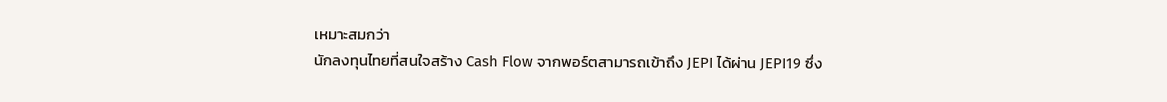เหมาะสมกว่า
นักลงทุนไทยที่สนใจสร้าง Cash Flow จากพอร์ตสามารถเข้าถึง JEPI ได้ผ่าน JEPI19 ซึ่ง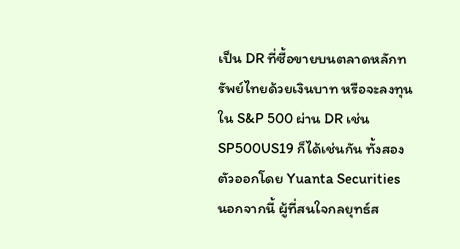เป็น DR ที่ซื้อขายบนตลาดหลักทรัพย์ไทยด้วยเงินบาท หรือจะลงทุนใน S&P 500 ผ่าน DR เช่น SP500US19 ก็ได้เช่นกัน ทั้งสองตัวออกโดย Yuanta Securities
นอกจากนี้ ผู้ที่สนใจกลยุทธ์ส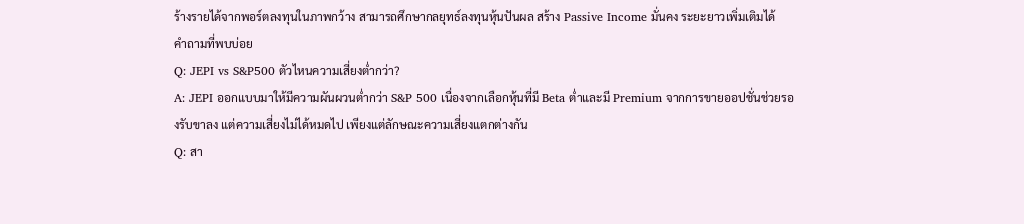ร้างรายได้จากพอร์ตลงทุนในภาพกว้าง สามารถศึกษากลยุทธ์ลงทุนหุ้นปันผล สร้าง Passive Income มั่นคง ระยะยาวเพิ่มเติมได้
คำถามที่พบบ่อย
Q: JEPI vs S&P500 ตัวไหนความเสี่ยงต่ำกว่า?
A: JEPI ออกแบบมาให้มีความผันผวนต่ำกว่า S&P 500 เนื่องจากเลือกหุ้นที่มี Beta ต่ำและมี Premium จากการขายออปชั่นช่วยรองรับขาลง แต่ความเสี่ยงไม่ได้หมดไป เพียงแต่ลักษณะความเสี่ยงแตกต่างกัน
Q: สา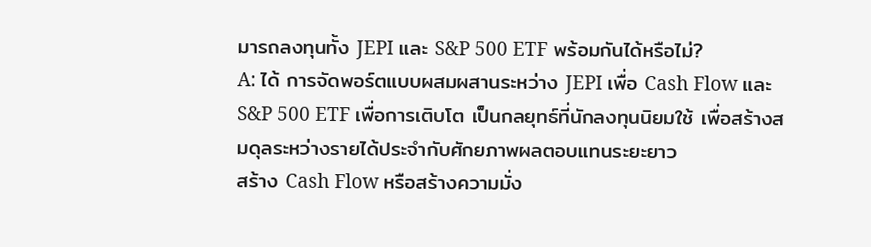มารถลงทุนทั้ง JEPI และ S&P 500 ETF พร้อมกันได้หรือไม่?
A: ได้ การจัดพอร์ตแบบผสมผสานระหว่าง JEPI เพื่อ Cash Flow และ S&P 500 ETF เพื่อการเติบโต เป็นกลยุทธ์ที่นักลงทุนนิยมใช้ เพื่อสร้างสมดุลระหว่างรายได้ประจำกับศักยภาพผลตอบแทนระยะยาว
สร้าง Cash Flow หรือสร้างความมั่ง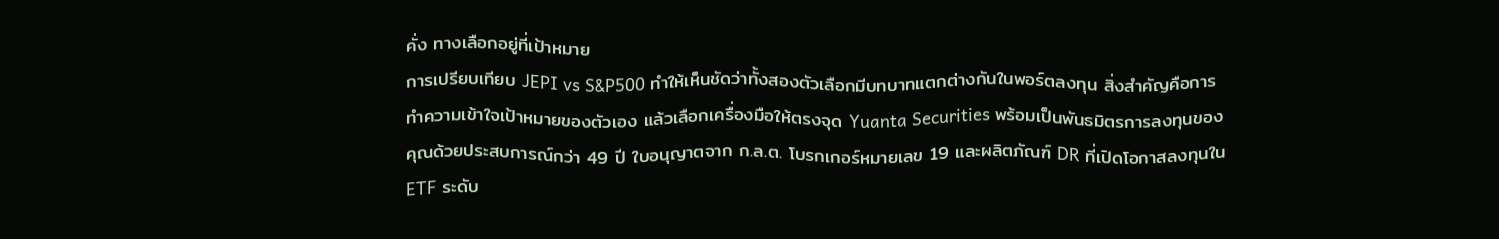คั่ง ทางเลือกอยู่ที่เป้าหมาย
การเปรียบเทียบ JEPI vs S&P500 ทำให้เห็นชัดว่าทั้งสองตัวเลือกมีบทบาทแตกต่างกันในพอร์ตลงทุน สิ่งสำคัญคือการทำความเข้าใจเป้าหมายของตัวเอง แล้วเลือกเครื่องมือให้ตรงจุด Yuanta Securities พร้อมเป็นพันธมิตรการลงทุนของคุณด้วยประสบการณ์กว่า 49 ปี ใบอนุญาตจาก ก.ล.ต. โบรกเกอร์หมายเลข 19 และผลิตภัณฑ์ DR ที่เปิดโอกาสลงทุนใน ETF ระดับ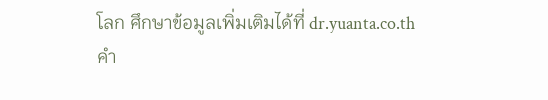โลก ศึกษาข้อมูลเพิ่มเติมได้ที่ dr.yuanta.co.th
คำ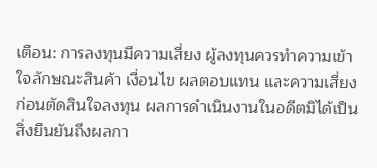เตือน: การลงทุนมีความเสี่ยง ผู้ลงทุนควรทำความเข้าใจลักษณะสินค้า เงื่อนไข ผลตอบแทน และความเสี่ยงก่อนตัดสินใจลงทุน ผลการดำเนินงานในอดีตมิได้เป็นสิ่งยืนยันถึงผลกา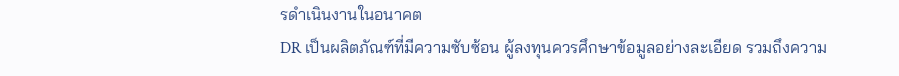รดำเนินงานในอนาคต
DR เป็นผลิตภัณฑ์ที่มีความซับซ้อน ผู้ลงทุนควรศึกษาข้อมูลอย่างละเอียด รวมถึงความ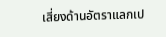เสี่ยงด้านอัตราแลกเป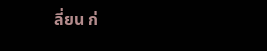ลี่ยน ก่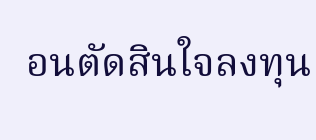อนตัดสินใจลงทุน